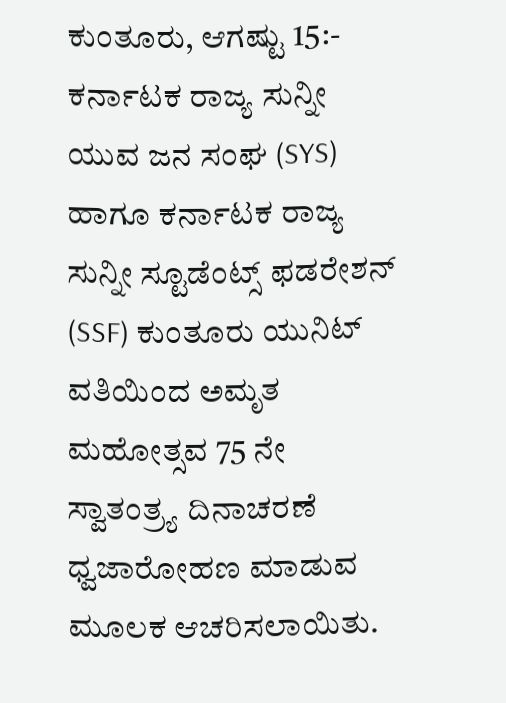ಕುಂತೂರು, ಆಗಷ್ಟು 15:- ಕರ್ನಾಟಕ ರಾಜ್ಯ ಸುನ್ನೀ ಯುವ ಜನ ಸಂಘ (SYS) ಹಾಗೂ ಕರ್ನಾಟಕ ರಾಜ್ಯ ಸುನ್ನೀ ಸ್ಟೂಡೆಂಟ್ಸ್ ಫಡರೇಶನ್ (SSF) ಕುಂತೂರು ಯುನಿಟ್ ವತಿಯಿಂದ ಅಮೃತ ಮಹೋತ್ಸವ 75 ನೇ ಸ್ವಾತಂತ್ರ್ಯ ದಿನಾಚರಣೆ ಧ್ವಜಾರೋಹಣ ಮಾಡುವ ಮೂಲಕ ಆಚರಿಸಲಾಯಿತು.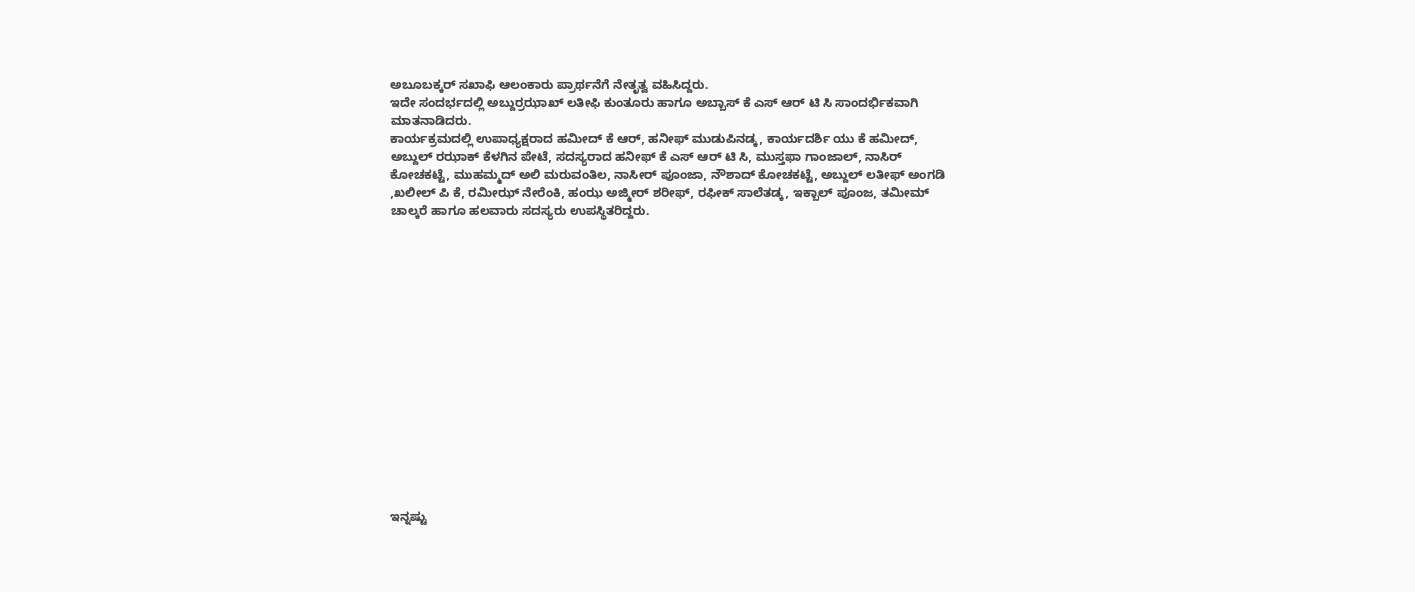ಅಬೂಬಕ್ಕರ್ ಸಖಾಫಿ ಆಲಂಕಾರು ಪ್ರಾರ್ಥನೆಗೆ ನೇತೃತ್ವ ವಹಿಸಿದ್ದರು.
ಇದೇ ಸಂದರ್ಭದಲ್ಲಿ ಅಬ್ದುರ್ರಝಾಖ್ ಲತೀಫಿ ಕುಂತೂರು ಹಾಗೂ ಅಬ್ಬಾಸ್ ಕೆ ಎಸ್ ಆರ್ ಟಿ ಸಿ ಸಾಂದರ್ಭಿಕವಾಗಿ ಮಾತನಾಡಿದರು.
ಕಾರ್ಯಕ್ರಮದಲ್ಲಿ ಉಪಾಧ್ಯಕ್ಷರಾದ ಹಮೀದ್ ಕೆ ಆರ್, ಹನೀಫ್ ಮುಡುಪಿನಡ್ಕ, ಕಾರ್ಯದರ್ಶಿ ಯು ಕೆ ಹಮೀದ್, ಅಬ್ದುಲ್ ರಝಾಕ್ ಕೆಳಗಿನ ಪೇಟೆ, ಸದಸ್ಯರಾದ ಹನೀಫ್ ಕೆ ಎಸ್ ಆರ್ ಟಿ ಸಿ, ಮುಸ್ತಫಾ ಗಾಂಜಾಲ್, ನಾಸಿರ್ ಕೋಚಕಟ್ಟೆ, ಮುಹಮ್ಮದ್ ಅಲಿ ಮರುವಂತಿಲ, ನಾಸೀರ್ ಪೂಂಜಾ, ನೌಶಾದ್ ಕೋಚಕಟ್ಟೆ, ಅಬ್ದುಲ್ ಲತೀಫ್ ಅಂಗಡಿ ,ಖಲೀಲ್ ಪಿ ಕೆ, ರಮೀಝ್ ನೇರೆಂಕಿ, ಹಂಝ ಅಜ್ಮೀರ್ ಶರೀಫ್, ರಫೀಕ್ ಸಾಲೆತಡ್ಕ, ಇಕ್ಬಾಲ್ ಪೂಂಜ, ತಮೀಮ್ ಚಾಲ್ಕರೆ ಹಾಗೂ ಹಲವಾರು ಸದಸ್ಯರು ಉಪಸ್ಥಿತರಿದ್ದರು.
















ಇನ್ನಷ್ಟು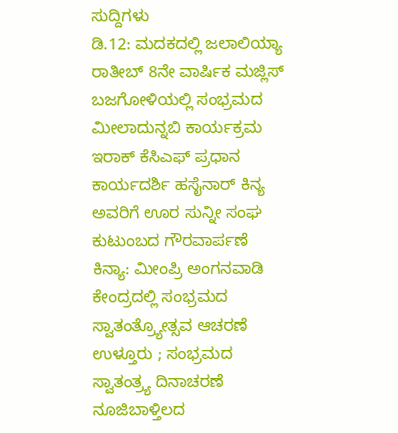ಸುದ್ದಿಗಳು
ಡಿ.12: ಮದಕದಲ್ಲಿ ಜಲಾಲಿಯ್ಯಾ ರಾತೀಬ್ 8ನೇ ವಾರ್ಷಿಕ ಮಜ್ಲಿಸ್
ಬಜಗೋಳಿಯಲ್ಲಿ ಸಂಭ್ರಮದ ಮೀಲಾದುನ್ನಬಿ ಕಾರ್ಯಕ್ರಮ
ಇರಾಕ್ ಕೆಸಿಎಫ್ ಪ್ರಧಾನ ಕಾರ್ಯದರ್ಶಿ ಹಸೈನಾರ್ ಕಿನ್ಯ ಅವರಿಗೆ ಊರ ಸುನ್ನೀ ಸಂಘ ಕುಟುಂಬದ ಗೌರವಾರ್ಪಣೆ
ಕಿನ್ಯಾ: ಮೀಂಪ್ರಿ ಅಂಗನವಾಡಿ ಕೇಂದ್ರದಲ್ಲಿ ಸಂಭ್ರಮದ ಸ್ವಾತಂತ್ರ್ಯೋತ್ಸವ ಆಚರಣೆ
ಉಳ್ತೂರು ; ಸಂಭ್ರಮದ ಸ್ವಾತಂತ್ರ್ಯ ದಿನಾಚರಣೆ
ನೂಜಿಬಾಳ್ತಿಲದ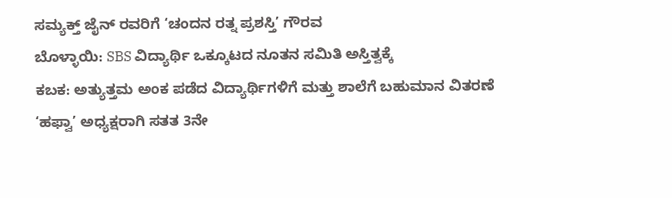ಸಮ್ಯಕ್ತ್ ಜೈನ್ ರವರಿಗೆ ‘ಚಂದನ ರತ್ನ ಪ್ರಶಸ್ತಿ’ ಗೌರವ
ಬೊಳ್ಳಾಯಿ: SBS ವಿದ್ಯಾರ್ಥಿ ಒಕ್ಕೂಟದ ನೂತನ ಸಮಿತಿ ಅಸ್ತಿತ್ವಕ್ಕೆ
ಕಬಕ: ಅತ್ಯುತ್ತಮ ಅಂಕ ಪಡೆದ ವಿದ್ಯಾರ್ಥಿಗಳಿಗೆ ಮತ್ತು ಶಾಲೆಗೆ ಬಹುಮಾನ ವಿತರಣೆ
‘ಹಫ್ವಾ’ ಅಧ್ಯಕ್ಷರಾಗಿ ಸತತ 3ನೇ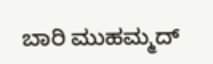ಬಾರಿ ಮುಹಮ್ಮದ್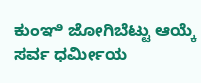ಕುಂಞಿ ಜೋಗಿಬೆಟ್ಟು ಆಯ್ಕೆ
ಸರ್ವ ಧರ್ಮೀಯ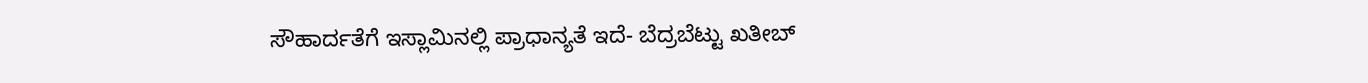ಸೌಹಾರ್ದತೆಗೆ ಇಸ್ಲಾಮಿನಲ್ಲಿ ಪ್ರಾಧಾನ್ಯತೆ ಇದೆ- ಬೆದ್ರಬೆಟ್ಟು ಖತೀಬ್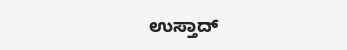ಉಸ್ತಾದ್